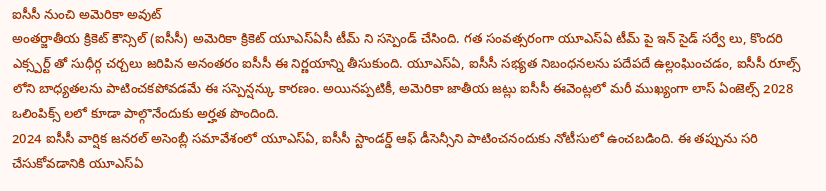ఐసీసీ నుంచి అమెరికా అవుట్
అంతర్జాతీయ క్రికెట్ కౌన్సిల్ (ఐసీసీ) అమెరికా క్రికెట్ యూఎస్ఏసీ టీమ్ ని సస్పెండ్ చేసింది. గత సంవత్సరంగా యూఎస్ఏ టీమ్ పై ఇన్ సైడ్ సర్వే లు, కొందరి ఎక్స్పర్ట్ తో సుధీర్గ చర్చలు జరిపిన అనంతరం ఐసీసీ ఈ నిర్ణయాన్ని తీసుకుంది. యూఎస్ఏ, ఐసీసీ సభ్యత నిబంధనలను పదేపదే ఉల్లంఘించడం, ఐసీసీ రూల్స్ లోని బాధ్యతలను పాటించకపోవడమే ఈ సస్పెన్షన్కు కారణం. అయినప్పటికీ, అమెరికా జాతీయ జట్లు ఐసీసీ ఈవెంట్లలో మరీ ముఖ్యంగా లాస్ ఏంజెల్స్ 2028 ఒలింపిక్స్ లలో కూడా పాల్గొనేందుకు అర్హత పొందింది.
2024 ఐసీసీ వార్షిక జనరల్ అసెంబ్లీ సమావేశంలో యూఎస్ఏ, ఐసీసీ స్టాండర్డ్ ఆఫ్ డీసెన్సీని పాటించనందుకు నోటీసులో ఉంచబడింది. ఈ తప్పును సరి చేసుకోవడానికి యూఎస్ఏ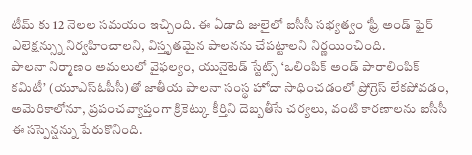టీమ్ కు 12 నెలల సమయం ఇచ్చింది. ఈ ఏడాది జులైలో ఐసీసీ సభ్యత్వం ‘ఫ్రీ అండ్ ఫైర్ ఎలెక్షన్స్ను నిర్వహించాలని, విస్తృతమైన పాలనను చేపట్టాలని నిర్ణయించింది.
పాలనా నిర్మాణం అమలులో వైఫల్యం, యునైటెడ్ స్టేట్స్ ‘ఒలింపిక్ అండ్ పారాలింపిక్ కమిటీ’ (యూఎస్ఓపీసీ)తో జాతీయ పాలనా సంస్థ హోదా సాధించడంలో ప్రోగ్రెస్ లేకపోవడం, అమెరికాలోనూ, ప్రపంచవ్యాప్తంగా క్రికెట్కు కీర్తిని దెబ్బతీసే చర్యలు, వంటి కారణాలను ఐసీసీ ఈ సస్పెన్షన్ను పేరుకొనింది.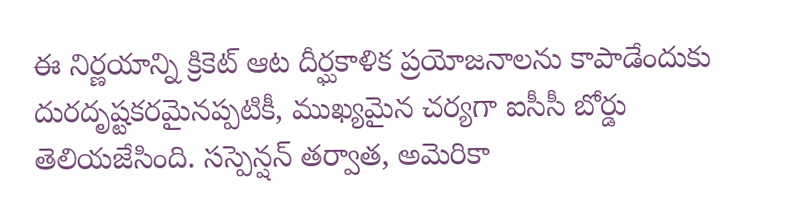ఈ నిర్ణయాన్ని క్రికెట్ ఆట దీర్ఘకాళిక ప్రయోజనాలను కాపాడేందుకు దురదృష్టకరమైనప్పటికీ, ముఖ్యమైన చర్యగా ఐసీసీ బోర్డు తెలియజేసింది. సస్పెన్షన్ తర్వాత, అమెరికా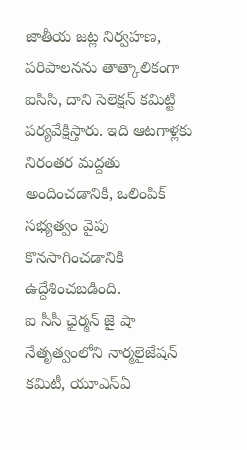జాతీయ జట్ల నిర్వహణ, పరిపాలనను తాత్కాలికంగా ఐసిసి, దాని సెలెక్షన్ కమిట్టి పర్యవేక్షిస్తారు. ఇది ఆటగాళ్లకు నిరంతర మద్దతు అందించడానికి, ఒలింపిక్ సభ్యత్వం వైపు కొనసాగించడానికి ఉద్దేశించబడింది.
ఐ సీసీ ఛైర్మన్ జై షా నేతృత్వంలోని నార్మలైజేషన్ కమిటీ, యూఎస్ఏ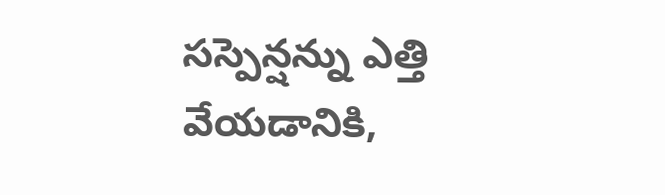సస్పెన్షన్ను ఎత్తి వేయడానికి,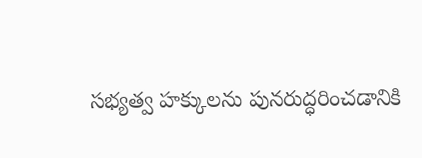సభ్యత్వ హక్కులను పునరుద్ధరించడానికి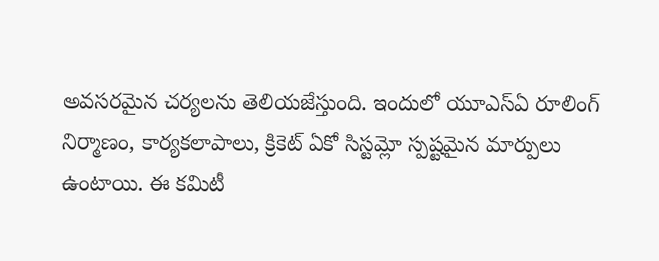అవసరమైన చర్యలను తెలియజేస్తుంది. ఇందులో యూఎస్ఏ రూలింగ్ నిర్మాణం, కార్యకలాపాలు, క్రికెట్ ఏకో సిస్టమ్లో స్పష్టమైన మార్పులు ఉంటాయి. ఈ కమిటీ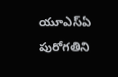యూఎస్ఏ పురోగతిని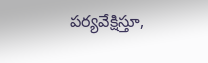పర్యవేక్షిస్తూ,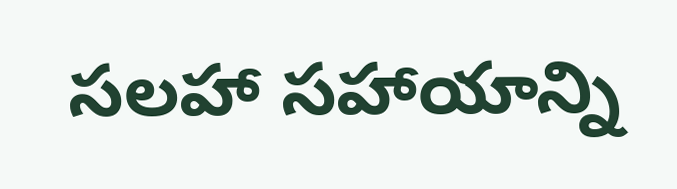సలహా సహాయాన్ని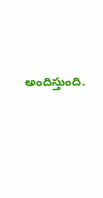అందిస్తుంది.